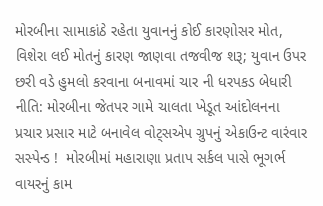મોરબીના સામાકાંઠે રહેતા યુવાનનું કોઈ કારણોસર મોત, વિશેરા લઈ મોતનું કારણ જાણવા તજવીજ શરૂ; યુવાન ઉપર છરી વડે હુમલો કરવાના બનાવમાં ચાર ની ધરપકડ બેધારી નીતિ: મોરબીના જેતપર ગામે ચાલતા ખેડૂત આંદોલનના પ્રચાર પ્રસાર માટે બનાવેલ વોટ્સએપ ગ્રુપનું એકાઉન્ટ વારંવાર સસ્પેન્ડ !  મોરબીમાં મહારાણા પ્રતાપ સર્કલ પાસે ભૂગર્ભ વાયરનું કામ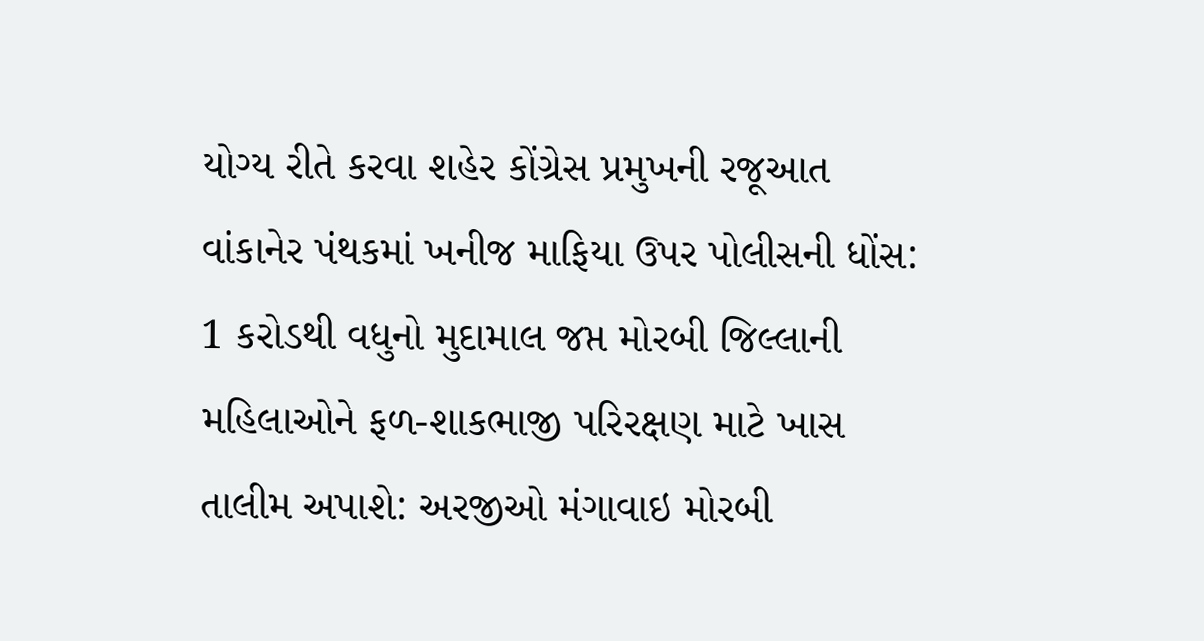યોગ્ય રીતે કરવા શહેર કોંગ્રેસ પ્રમુખની રજૂઆત વાંકાનેર પંથકમાં ખનીજ માફિયા ઉપર પોલીસની ધોંસ: 1 કરોડથી વધુનો મુદામાલ જપ્ત મોરબી જિલ્લાની મહિલાઓને ફળ-શાકભાજી પરિરક્ષણ માટે ખાસ તાલીમ અપાશે: અરજીઓ મંગાવાઇ મોરબી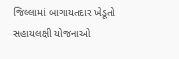જિલ્લામાં બાગાયતદાર ખેડૂતો સહાયલક્ષી યોજનાઓ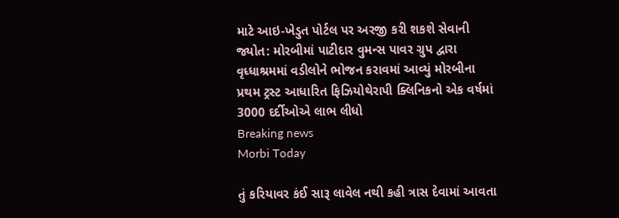માટે આઇ-ખેડુત પોર્ટલ પર અરજી કરી શકશે સેવાની જ્યોત: મોરબીમાં પાટીદાર વુમન્સ પાવર ગ્રુપ દ્વારા વૃધ્ધાશ્રમમાં વડીલોને ભોજન કરાવમાં આવ્યું મોરબીના પ્રથમ ટ્રસ્ટ આધારિત ફિઝિયોથેરાપી ક્લિનિકનો એક વર્ષમાં 3000 દર્દીઓએ લાભ લીધો
Breaking news
Morbi Today

તું કરિયાવર કંઈ સારૂ લાવેલ નથી કહી ત્રાસ દેવામાં આવતા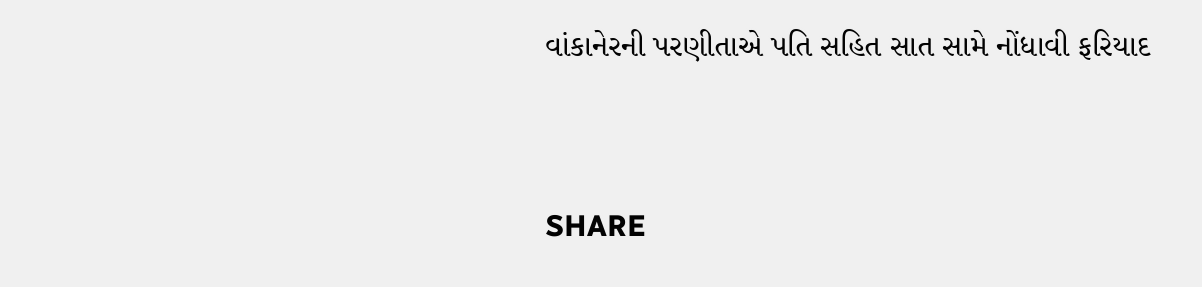વાંકાનેરની પરણીતાએ પતિ સહિત સાત સામે નોંધાવી ફરિયાદ


SHARE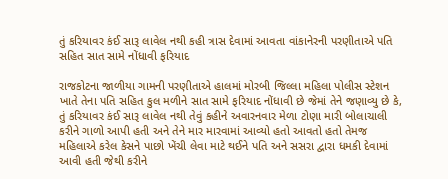તું કરિયાવર કંઈ સારૂ લાવેલ નથી કહી ત્રાસ દેવામાં આવતા વાંકાનેરની પરણીતાએ પતિ સહિત સાત સામે નોંધાવી ફરિયાદ

રાજકોટના જાળીયા ગામની પરણીતાએ હાલમાં મોરબી જિલ્લા મહિલા પોલીસ સ્ટેશન ખાતે તેના પતિ સહિત કુલ મળીને સાત સામે ફરિયાદ નોંધાવી છે જેમાં તેને જણાવ્યુ છે કે, તું કરિયાવર કંઈ સારૂ લાવેલ નથી તેવું કહીને અવારનવાર મેળા ટોણા મારી બોલાચાલી કરીને ગાળો આપી હતી અને તેને માર મારવામાં આવ્યો હતો આવતો હતો તેમજ મહિલાએ કરેલ કેસને પાછો ખેંચી લેવા માટે થઈને પતિ અને સસરા દ્વારા ધમકી દેવામાં આવી હતી જેથી કરીને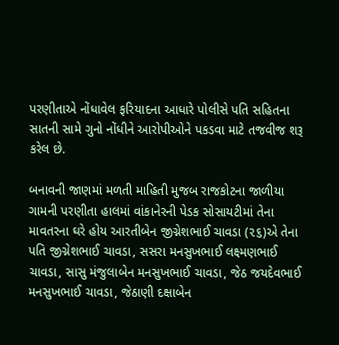પરણીતાએ નોંધાવેલ ફરિયાદના આધારે પોલીસે પતિ સહિતના સાતની સામે ગુનો નોંધીને આરોપીઓને પકડવા માટે તજવીજ શરૂ કરેલ છે.

બનાવની જાણમાં મળતી માહિતી મુજબ રાજકોટના જાળીયા ગામની પરણીતા હાલમાં વાંકાનેરની પેડક સોસાયટીમાં તેના માવતરના ઘરે હોય આરતીબેન જીગ્નેશભાઈ ચાવડા (૨૬)એ તેના પતિ જીગ્નેશભાઈ ચાવડા, સસરા મનસુખભાઈ લક્ષ્મણભાઈ ચાવડા, સાસુ મંજુલાબેન મનસુખભાઈ ચાવડા, જેઠ જયદેવભાઈ મનસુખભાઈ ચાવડા, જેઠાણી દક્ષાબેન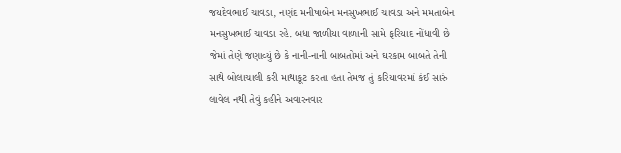જયદેવભાઈ ચાવડા, નણંદ મનીષાબેન મનસુખભાઈ ચાવડા અને મમતાબેન મનસુખભાઈ ચાવડા રહે. બધા જાળીયા વાળાની સામે ફરિયાદ નોંધાવી છે જેમાં તેણે જણાવ્યું છે કે નાની-નાની બાબતોમાં અને ઘરકામ બાબતે તેની સાથે બોલાચાલી કરી માથાકૂટ કરતા હતા તેમજ તું કરિયાવરમાં કંઈ સારું લાવેલ નથી તેવું કહીને અવારનવાર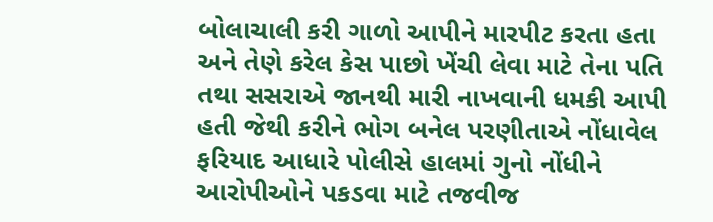બોલાચાલી કરી ગાળો આપીને મારપીટ કરતા હતા અને તેણે કરેલ કેસ પાછો ખેંચી લેવા માટે તેના પતિ તથા સસરાએ જાનથી મારી નાખવાની ધમકી આપી હતી જેથી કરીને ભોગ બનેલ પરણીતાએ નોંધાવેલ ફરિયાદ આધારે પોલીસે હાલમાં ગુનો નોંધીને આરોપીઓને પકડવા માટે તજવીજ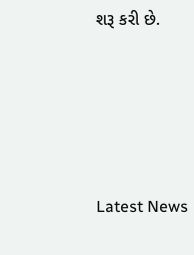શરૂ કરી છે.






Latest News